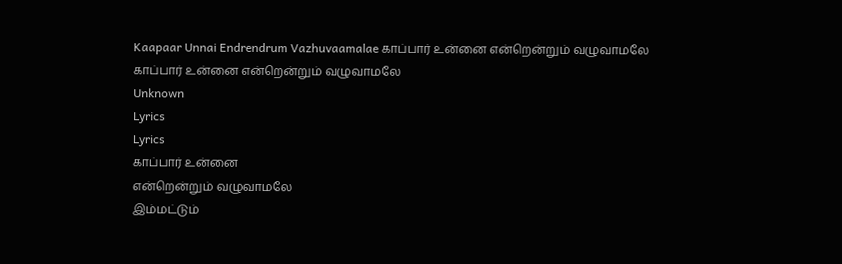Kaapaar Unnai Endrendrum Vazhuvaamalae காப்பார் உன்னை என்றென்றும் வழுவாமலே
காப்பார் உன்னை என்றென்றும் வழுவாமலே
Unknown
Lyrics
Lyrics
காப்பார் உன்னை
என்றென்றும் வழுவாமலே
இம்மட்டும்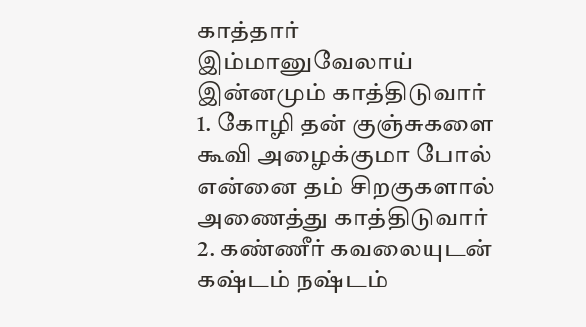காத்தார் இம்மானுவேலாய்
இன்னமும் காத்திடுவார்
1. கோழி தன் குஞ்சுகளை
கூவி அழைக்குமா போல்
என்னை தம் சிறகுகளால்
அணைத்து காத்திடுவார்
2. கண்ணீர் கவலையுடன்
கஷ்டம் நஷ்டம்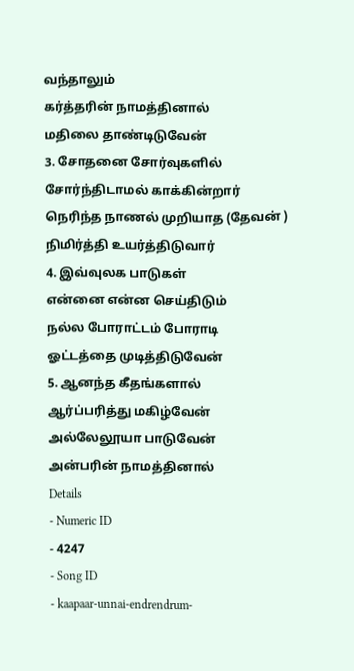வந்தாலும்
கர்த்தரின் நாமத்தினால்
மதிலை தாண்டிடுவேன்
3. சோதனை சோர்வுகளில்
சோர்ந்திடாமல் காக்கின்றார்
நெரிந்த நாணல் முறியாத (தேவன் )
நிமிர்த்தி உயர்த்திடுவார்
4. இவ்வுலக பாடுகள்
என்னை என்ன செய்திடும்
நல்ல போராட்டம் போராடி
ஓட்டத்தை முடித்திடுவேன்
5. ஆனந்த கீதங்களால்
ஆர்ப்பரித்து மகிழ்வேன்
அல்லேலூயா பாடுவேன்
அன்பரின் நாமத்தினால்
Details
- Numeric ID
- 4247
- Song ID
- kaapaar-unnai-endrendrum-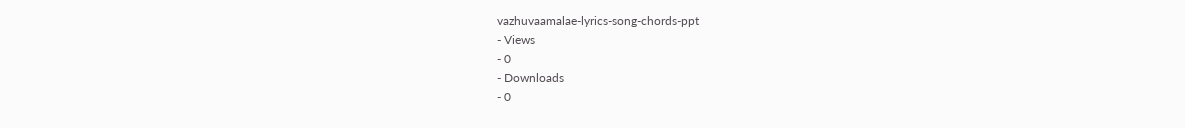vazhuvaamalae-lyrics-song-chords-ppt
- Views
- 0
- Downloads
- 0